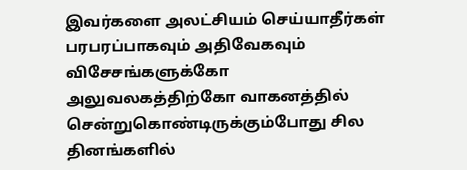இவர்களை அலட்சியம் செய்யாதீர்கள்
பரபரப்பாகவும் அதிவேகவும் விசேசங்களுக்கோ அலுவலகத்திற்கோ வாகனத்தில் சென்றுகொண்டிருக்கும்போது சில தினங்களில்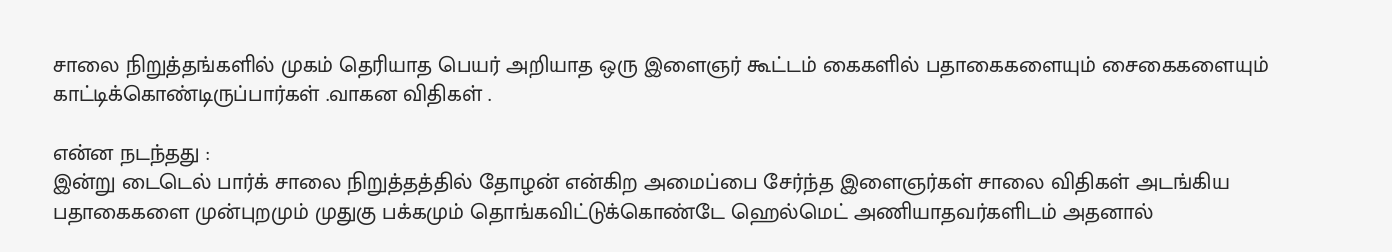சாலை நிறுத்தங்களில் முகம் தெரியாத பெயர் அறியாத ஒரு இளைஞர் கூட்டம் கைகளில் பதாகைகளையும் சைகைகளையும் காட்டிக்கொண்டிருப்பார்கள் .வாகன விதிகள் .

என்ன நடந்தது :
இன்று டைடெல் பார்க் சாலை நிறுத்தத்தில் தோழன் என்கிற அமைப்பை சேர்ந்த இளைஞர்கள் சாலை விதிகள் அடங்கிய பதாகைகளை முன்புறமும் முதுகு பக்கமும் தொங்கவிட்டுக்கொண்டே ஹெல்மெட் அணியாதவர்களிடம் அதனால்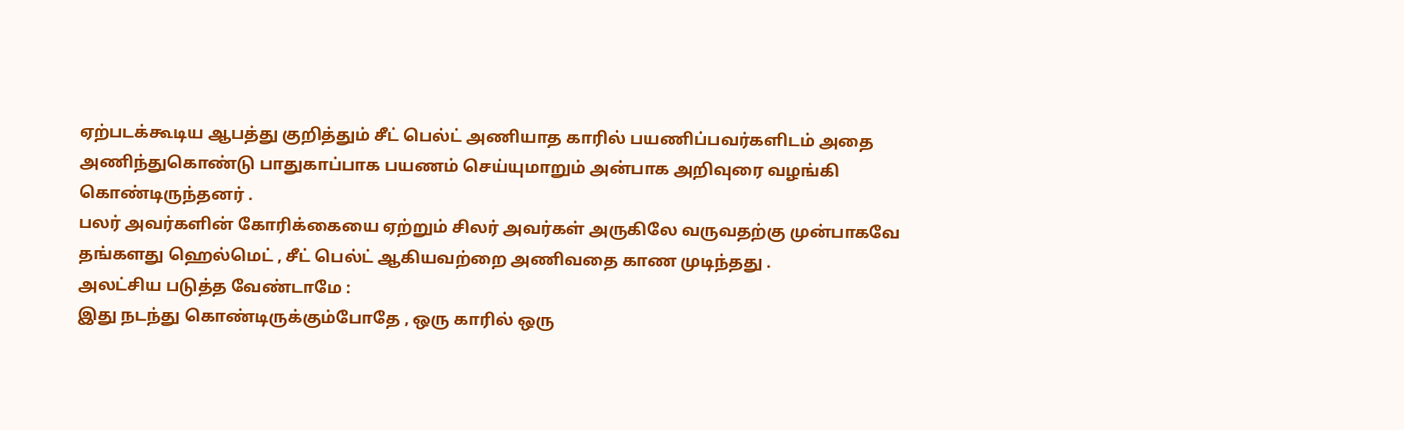ஏற்படக்கூடிய ஆபத்து குறித்தும் சீட் பெல்ட் அணியாத காரில் பயணிப்பவர்களிடம் அதை அணிந்துகொண்டு பாதுகாப்பாக பயணம் செய்யுமாறும் அன்பாக அறிவுரை வழங்கி கொண்டிருந்தனர் .
பலர் அவர்களின் கோரிக்கையை ஏற்றும் சிலர் அவர்கள் அருகிலே வருவதற்கு முன்பாகவே தங்களது ஹெல்மெட் , சீட் பெல்ட் ஆகியவற்றை அணிவதை காண முடிந்தது .
அலட்சிய படுத்த வேண்டாமே :
இது நடந்து கொண்டிருக்கும்போதே , ஒரு காரில் ஒரு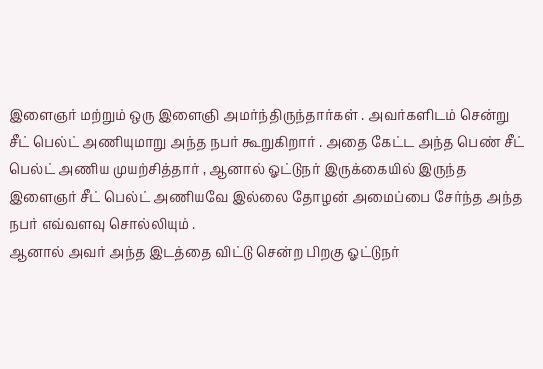இளைஞர் மற்றும் ஒரு இளைஞி அமர்ந்திருந்தார்கள் . அவர்களிடம் சென்று சீட் பெல்ட் அணியுமாறு அந்த நபர் கூறுகிறார் . அதை கேட்ட அந்த பெண் சீட் பெல்ட் அணிய முயற்சித்தார் , ஆனால் ஓட்டுநர் இருக்கையில் இருந்த இளைஞர் சீட் பெல்ட் அணியவே இல்லை தோழன் அமைப்பை சேர்ந்த அந்த நபர் எவ்வளவு சொல்லியும் .
ஆனால் அவர் அந்த இடத்தை விட்டு சென்ற பிறகு ஓட்டுநர்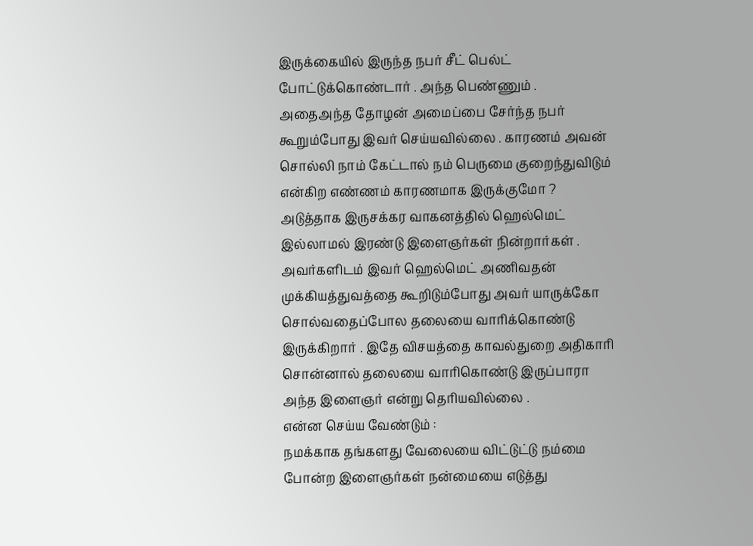இருக்கையில் இருந்த நபர் சீட் பெல்ட் போட்டுக்கொண்டார் . அந்த பெண்ணும் .
அதைஅந்த தோழன் அமைப்பை சேர்ந்த நபர் கூறும்போது இவர் செய்யவில்லை . காரணம் அவன் சொல்லி நாம் கேட்டால் நம் பெருமை குறைந்துவிடும் என்கிற எண்ணம் காரணமாக இருக்குமோ ?
அடுத்தாக இருசக்கர வாகனத்தில் ஹெல்மெட் இல்லாமல் இரண்டு இளைஞர்கள் நின்றார்கள் . அவர்களிடம் இவர் ஹெல்மெட் அணிவதன் முக்கியத்துவத்தை கூறிடும்போது அவர் யாருக்கோ சொல்வதைப்போல தலையை வாரிக்கொண்டு இருக்கிறார் . இதே விசயத்தை காவல்துறை அதிகாரி சொன்னால் தலையை வாரிகொண்டு இருப்பாரா அந்த இளைஞர் என்று தெரியவில்லை .
என்ன செய்ய வேண்டும் :
நமக்காக தங்களது வேலையை விட்டுட்டு நம்மை போன்ற இளைஞர்கள் நன்மையை எடுத்து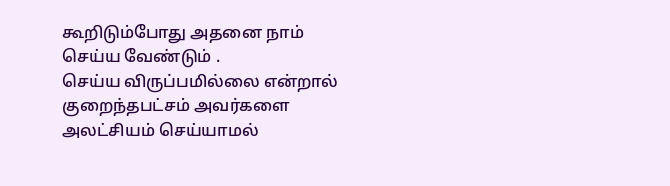கூறிடும்போது அதனை நாம் செய்ய வேண்டும் .
செய்ய விருப்பமில்லை என்றால் குறைந்தபட்சம் அவர்களை அலட்சியம் செய்யாமல்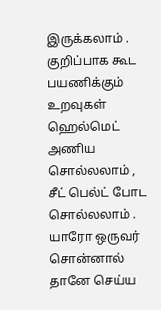இருக்கலாம் .
குறிப்பாக கூட பயணிக்கும் உறவுகள் ஹெல்மெட் அணிய சொல்லலாம் , சீட் பெல்ட் போட சொல்லலாம் . யாரோ ஒருவர் சொன்னால் தானே செய்ய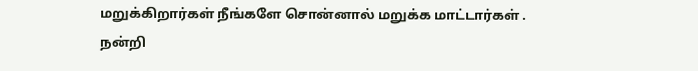மறுக்கிறார்கள் நீங்களே சொன்னால் மறுக்க மாட்டார்கள் .
நன்றி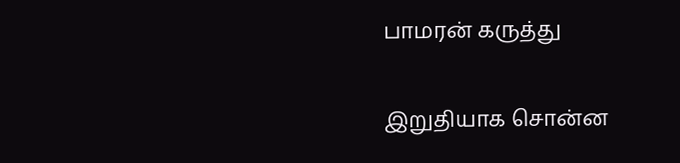பாமரன் கருத்து

இறுதியாக சொன்ன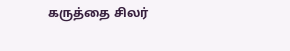கருத்தை சிலர்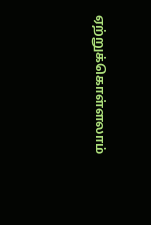ஏற்றுக்கொள்ளலாம்